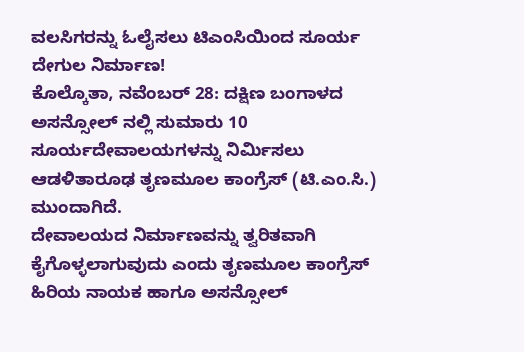ವಲಸಿಗರನ್ನು ಓಲೈಸಲು ಟಿಎಂಸಿಯಿಂದ ಸೂರ್ಯ ದೇಗುಲ ನಿರ್ಮಾಣ!
ಕೊಲ್ಕೊತಾ, ನವೆಂಬರ್ 28: ದಕ್ಷಿಣ ಬಂಗಾಳದ ಅಸನ್ಸೋಲ್ ನಲ್ಲಿ ಸುಮಾರು 10 ಸೂರ್ಯದೇವಾಲಯಗಳನ್ನು ನಿರ್ಮಿಸಲು ಆಡಳಿತಾರೂಢ ತೃಣಮೂಲ ಕಾಂಗ್ರೆಸ್ (ಟಿ.ಎಂ.ಸಿ.) ಮುಂದಾಗಿದೆ.
ದೇವಾಲಯದ ನಿರ್ಮಾಣವನ್ನು ತ್ವರಿತವಾಗಿ ಕೈಗೊಳ್ಳಲಾಗುವುದು ಎಂದು ತೃಣಮೂಲ ಕಾಂಗ್ರೆಸ್ ಹಿರಿಯ ನಾಯಕ ಹಾಗೂ ಅಸನ್ಸೋಲ್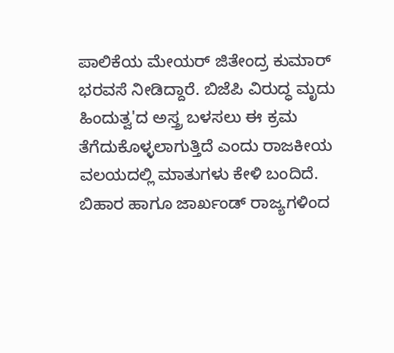ಪಾಲಿಕೆಯ ಮೇಯರ್ ಜಿತೇಂದ್ರ ಕುಮಾರ್ ಭರವಸೆ ನೀಡಿದ್ದಾರೆ. ಬಿಜೆಪಿ ವಿರುದ್ಧ ಮೃದು ಹಿಂದುತ್ವ'ದ ಅಸ್ತ್ರ ಬಳಸಲು ಈ ಕ್ರಮ ತೆಗೆದುಕೊಳ್ಳಲಾಗುತ್ತಿದೆ ಎಂದು ರಾಜಕೀಯ ವಲಯದಲ್ಲಿ ಮಾತುಗಳು ಕೇಳಿ ಬಂದಿದೆ.
ಬಿಹಾರ ಹಾಗೂ ಜಾರ್ಖಂಡ್ ರಾಜ್ಯಗಳಿಂದ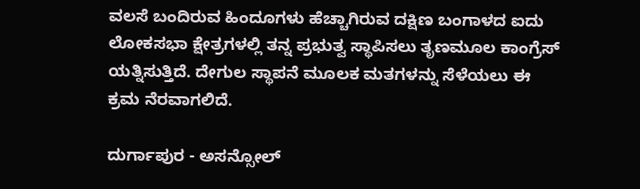ವಲಸೆ ಬಂದಿರುವ ಹಿಂದೂಗಳು ಹೆಚ್ಚಾಗಿರುವ ದಕ್ಷಿಣ ಬಂಗಾಳದ ಐದು ಲೋಕಸಭಾ ಕ್ಷೇತ್ರಗಳಲ್ಲಿ ತನ್ನ ಪ್ರಭುತ್ವ ಸ್ಥಾಪಿಸಲು ತೃಣಮೂಲ ಕಾಂಗ್ರೆಸ್ ಯತ್ನಿಸುತ್ತಿದೆ. ದೇಗುಲ ಸ್ಥಾಪನೆ ಮೂಲಕ ಮತಗಳನ್ನು ಸೆಳೆಯಲು ಈ ಕ್ರಮ ನೆರವಾಗಲಿದೆ.

ದುರ್ಗಾಪುರ - ಅಸನ್ಸೋಲ್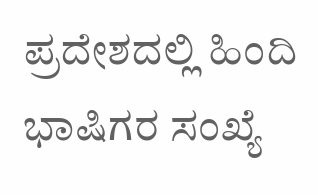ಪ್ರದೇಶದಲ್ಲಿ ಹಿಂದಿ ಭಾಷಿಗರ ಸಂಖ್ಯೆ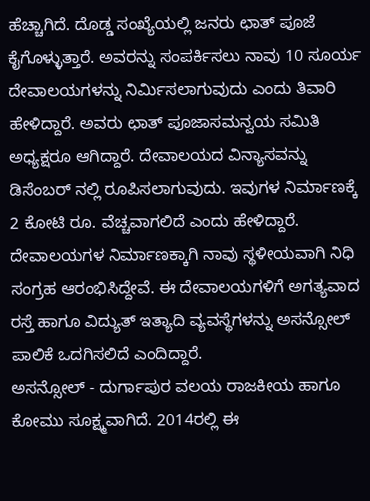ಹೆಚ್ಚಾಗಿದೆ. ದೊಡ್ಡ ಸಂಖ್ಯೆಯಲ್ಲಿ ಜನರು ಛಾತ್ ಪೂಜೆ ಕೈಗೊಳ್ಳುತ್ತಾರೆ. ಅವರನ್ನು ಸಂಪರ್ಕಿಸಲು ನಾವು 10 ಸೂರ್ಯ ದೇವಾಲಯಗಳನ್ನು ನಿರ್ಮಿಸಲಾಗುವುದು ಎಂದು ತಿವಾರಿ ಹೇಳಿದ್ದಾರೆ. ಅವರು ಛಾತ್ ಪೂಜಾಸಮನ್ವಯ ಸಮಿತಿ ಅಧ್ಯಕ್ಷರೂ ಆಗಿದ್ದಾರೆ. ದೇವಾಲಯದ ವಿನ್ಯಾಸವನ್ನು ಡಿಸೆಂಬರ್ ನಲ್ಲಿ ರೂಪಿಸಲಾಗುವುದು. ಇವುಗಳ ನಿರ್ಮಾಣಕ್ಕೆ 2 ಕೋಟಿ ರೂ. ವೆಚ್ಚವಾಗಲಿದೆ ಎಂದು ಹೇಳಿದ್ದಾರೆ.
ದೇವಾಲಯಗಳ ನಿರ್ಮಾಣಕ್ಕಾಗಿ ನಾವು ಸ್ಥಳೀಯವಾಗಿ ನಿಧಿ ಸಂಗ್ರಹ ಆರಂಭಿಸಿದ್ದೇವೆ. ಈ ದೇವಾಲಯಗಳಿಗೆ ಅಗತ್ಯವಾದ ರಸ್ತೆ ಹಾಗೂ ವಿದ್ಯುತ್ ಇತ್ಯಾದಿ ವ್ಯವಸ್ಥೆಗಳನ್ನು ಅಸನ್ಸೋಲ್ ಪಾಲಿಕೆ ಒದಗಿಸಲಿದೆ ಎಂದಿದ್ದಾರೆ.
ಅಸನ್ಸೋಲ್ - ದುರ್ಗಾಪುರ ವಲಯ ರಾಜಕೀಯ ಹಾಗೂ ಕೋಮು ಸೂಕ್ಷ್ಮವಾಗಿದೆ. 2014ರಲ್ಲಿ ಈ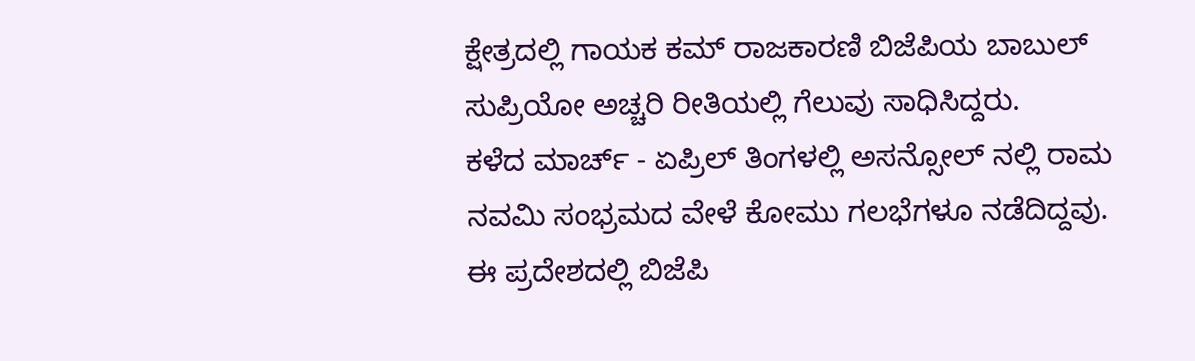ಕ್ಷೇತ್ರದಲ್ಲಿ ಗಾಯಕ ಕಮ್ ರಾಜಕಾರಣಿ ಬಿಜೆಪಿಯ ಬಾಬುಲ್ ಸುಪ್ರಿಯೋ ಅಚ್ಚರಿ ರೀತಿಯಲ್ಲಿ ಗೆಲುವು ಸಾಧಿಸಿದ್ದರು.
ಕಳೆದ ಮಾರ್ಚ್ - ಏಪ್ರಿಲ್ ತಿಂಗಳಲ್ಲಿ ಅಸನ್ಸೋಲ್ ನಲ್ಲಿ ರಾಮ ನವಮಿ ಸಂಭ್ರಮದ ವೇಳೆ ಕೋಮು ಗಲಭೆಗಳೂ ನಡೆದಿದ್ದವು. ಈ ಪ್ರದೇಶದಲ್ಲಿ ಬಿಜೆಪಿ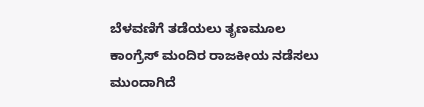ಬೆಳವಣಿಗೆ ತಡೆಯಲು ತೃಣಮೂಲ ಕಾಂಗ್ರೆಸ್ ಮಂದಿರ ರಾಜಕೀಯ ನಡೆಸಲು ಮುಂದಾಗಿದೆ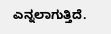ಎನ್ನಲಾಗುತ್ತಿದೆ.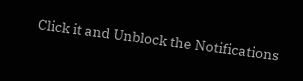Click it and Unblock the Notifications